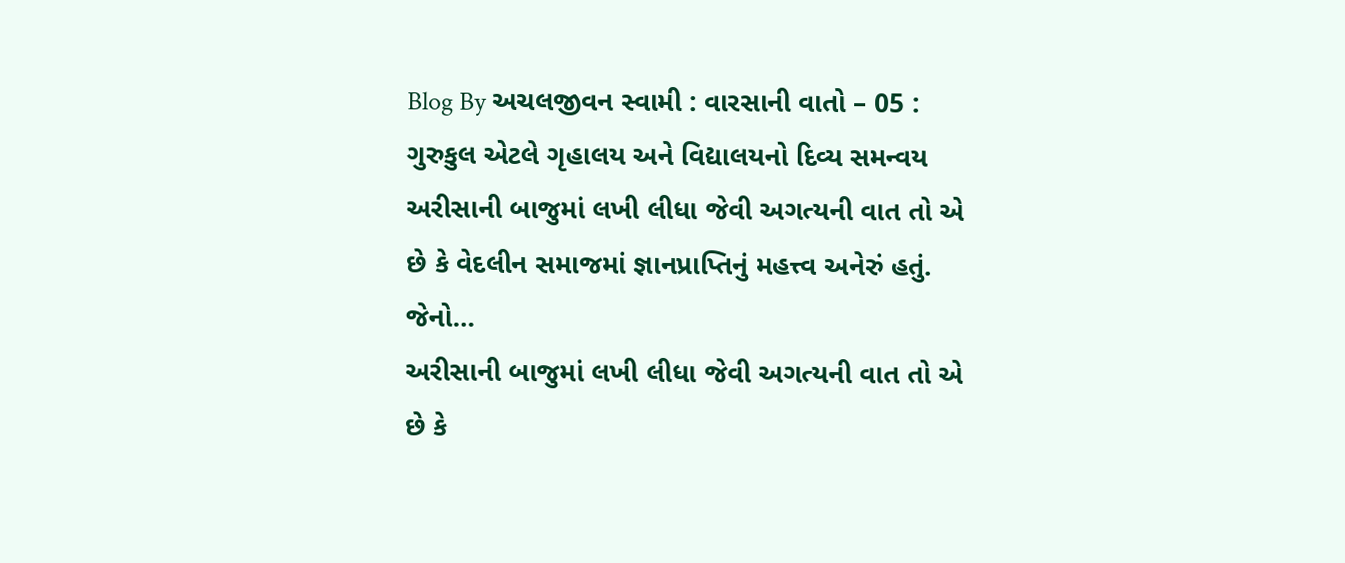Blog By અચલજીવન સ્વામી : વારસાની વાતો – 05 : ગુરુકુલ એટલે ગૃહાલય અને વિદ્યાલયનો દિવ્ય સમન્વય
અરીસાની બાજુમાં લખી લીધા જેવી અગત્યની વાત તો એ છે કે વેદલીન સમાજમાં જ્ઞાનપ્રાપ્તિનું મહત્ત્વ અનેરું હતું. જેનો…
અરીસાની બાજુમાં લખી લીધા જેવી અગત્યની વાત તો એ છે કે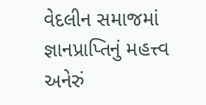વેદલીન સમાજમાં જ્ઞાનપ્રાપ્તિનું મહત્ત્વ અનેરું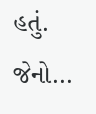હતું. જેનો…